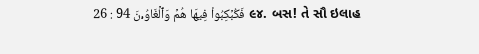26 : 94 فَكُبۡكِبُواْ فِيهَا هُمۡ وَٱلۡغَاوُۥنَ ૯૪. બસ! તે સૌ ઇલાહ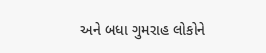અને બધા ગુમરાહ લોકોને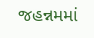જહન્નમમાં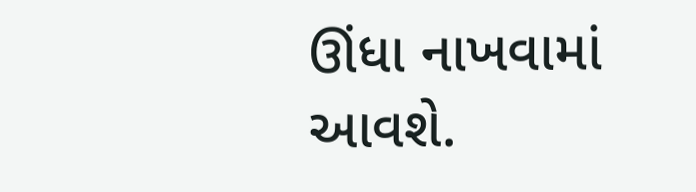ઊંધા નાખવામાં આવશે.